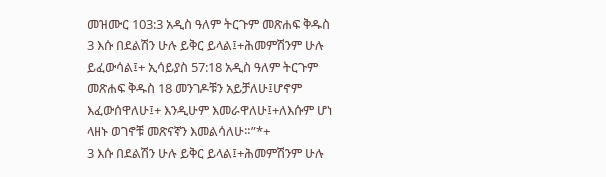መዝሙር 103:3 አዲስ ዓለም ትርጉም መጽሐፍ ቅዱስ 3 እሱ በደልሽን ሁሉ ይቅር ይላል፤+ሕመምሽንም ሁሉ ይፈውሳል፤+ ኢሳይያስ 57:18 አዲስ ዓለም ትርጉም መጽሐፍ ቅዱስ 18 መንገዶቹን አይቻለሁ፤ሆኖም እፈውሰዋለሁ፤+ እንዲሁም እመራዋለሁ፤+ለእሱም ሆነ ላዘኑ ወገኖቹ መጽናኛን እመልሳለሁ።”*+
3 እሱ በደልሽን ሁሉ ይቅር ይላል፤+ሕመምሽንም ሁሉ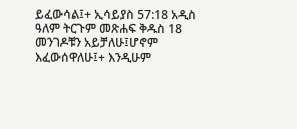ይፈውሳል፤+ ኢሳይያስ 57:18 አዲስ ዓለም ትርጉም መጽሐፍ ቅዱስ 18 መንገዶቹን አይቻለሁ፤ሆኖም እፈውሰዋለሁ፤+ እንዲሁም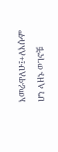እመራዋለሁ፤+ለእሱም ሆነ ላዘኑ ወገኖቹ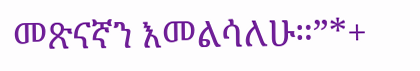መጽናኛን እመልሳለሁ።”*+